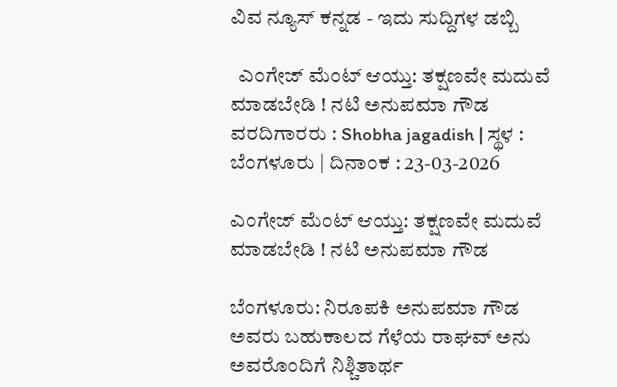ವಿವ ನ್ಯೂಸ್ ಕನ್ನಡ - ಇದು ಸುದ್ದಿಗಳ ಡಬ್ಬಿ

  ಎಂಗೇಜ್ ಮೆಂಟ್ ಆಯ್ತು: ತಕ್ಷಣವೇ ಮದುವೆ ಮಾಡಬೇಡಿ ! ನಟಿ ಅನುಪಮಾ ಗೌಡ
ವರದಿಗಾರರು : Shobha jagadish | ಸ್ಥಳ : ಬೆಂಗಳೂರು | ದಿನಾಂಕ : 23-03-2026

ಎಂಗೇಜ್ ಮೆಂಟ್ ಆಯ್ತು: ತಕ್ಷಣವೇ ಮದುವೆ ಮಾಡಬೇಡಿ ! ನಟಿ ಅನುಪಮಾ ಗೌಡ

ಬೆಂಗಳೂರು: ನಿರೂಪಕಿ ಅನುಪಮಾ ಗೌಡ ಅವರು ಬಹುಕಾಲದ ಗೆಳೆಯ ರಾಘವ್‌ ಅನು ಅವರೊಂದಿಗೆ ನಿಶ್ಚಿತಾರ್ಥ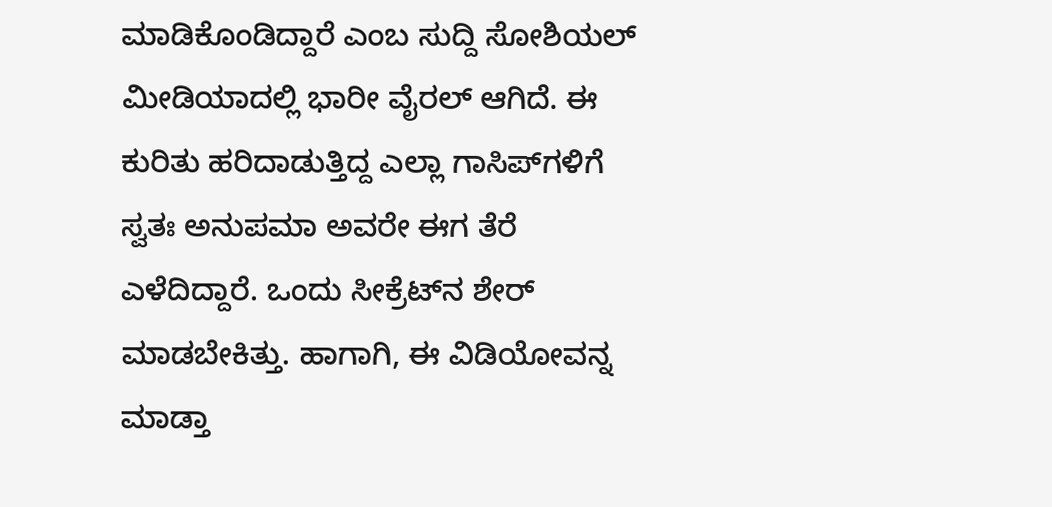ಮಾಡಿಕೊಂಡಿದ್ದಾರೆ ಎಂಬ ಸುದ್ದಿ ಸೋಶಿಯಲ್‌ ಮೀಡಿಯಾದಲ್ಲಿ ಭಾರೀ ವೈರಲ್‌ ಆಗಿದೆ. ಈ ಕುರಿತು ಹರಿದಾಡುತ್ತಿದ್ದ ಎಲ್ಲಾ ಗಾಸಿಪ್‌ಗಳಿಗೆ ಸ್ವತಃ ಅನುಪಮಾ ಅವರೇ ಈಗ ತೆರೆ ಎಳೆದಿದ್ದಾರೆ. ಒಂದು ಸೀಕ್ರೆಟ್‌ನ ಶೇರ್‌ ಮಾಡಬೇಕಿತ್ತು. ಹಾಗಾಗಿ, ಈ ವಿಡಿಯೋವನ್ನ ಮಾಡ್ತಾ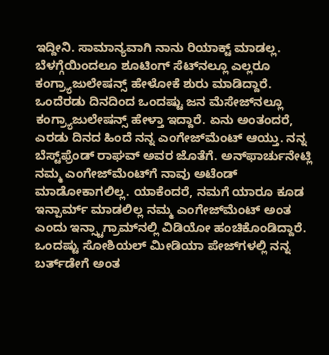ಇದ್ದೀನಿ. ಸಾಮಾನ್ಯವಾಗಿ ನಾನು ರಿಯಾಕ್ಟ್‌ ಮಾಡಲ್ಲ. ಬೆಳಗ್ಗೆಯಿಂದಲೂ ಶೂಟಿಂಗ್‌ ಸೆಟ್‌ನಲ್ಲೂ ಎಲ್ಲರೂ ಕಂಗ್ರ್ಯಾಜುಲೇಷನ್ಸ್‌ ಹೇಳೋಕೆ ಶುರು ಮಾಡಿದ್ದಾರೆ. ಒಂದೆರಡು ದಿನದಿಂದ ಒಂದಷ್ಟು ಜನ ಮೆಸೇಜ್‌ನಲ್ಲೂ ಕಂಗ್ರ್ಯಾಜುಲೇಷನ್ಸ್‌ ಹೇಳ್ತಾ ಇದ್ದಾರೆ. ಏನು ಅಂತಂದರೆ, ಎರಡು ದಿನದ ಹಿಂದೆ ನನ್ನ ಎಂಗೇಜ್‌ಮೆಂಟ್‌ ಆಯ್ತು. ನನ್ನ ಬೆಸ್ಟ್‌ಫ್ರೆಂಡ್‌ ರಾಘವ್‌ ಅವರ ಜೊತೆಗೆ. ಅನ್‌ಫಾರ್ಚುನೇಟ್ಲಿ ನಮ್ಮ ಎಂಗೇಜ್‌ಮೆಂಟ್‌ಗೆ ನಾವು ಅಟೆಂಡ್‌ ಮಾಡೋಕಾಗಲಿಲ್ಲ. ಯಾಕೆಂದರೆ, ನಮಗೆ ಯಾರೂ ಕೂಡ ಇನ್ಪಾರ್ಮ್‌ ಮಾಡಲಿಲ್ಲ ನಮ್ಮ ಎಂಗೇಜ್‌ಮೆಂಟ್‌ ಅಂತ ಎಂದು ಇನ್ಸ್ಟಾಗ್ರಾಮ್‌ನಲ್ಲಿ ವಿಡಿಯೋ ಹಂಚಿಕೊಂಡಿದ್ದಾರೆ. ಒಂದಷ್ಟು ಸೋಶಿಯಲ್‌ ಮೀಡಿಯಾ ಪೇಜ್‌ಗಳಲ್ಲಿ ನನ್ನ ಬರ್ತ್‌ಡೇಗೆ ಅಂತ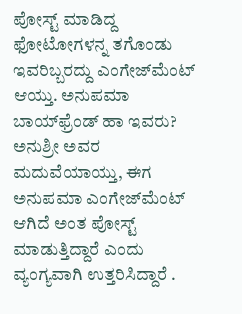ಪೋಸ್ಟ್‌ ಮಾಡಿದ್ದ ಫೋಟೋಗಳನ್ನ ತಗೊಂಡು ಇವರಿಬ್ಬರದ್ದು ಎಂಗೇಜ್‌ಮೆಂಟ್‌ ಆಯ್ತು. ಅನುಪಮಾ ಬಾಯ್‌ಫ್ರೆಂಡ್‌ ಹಾ ಇವರು? ಅನುಶ್ರೀ ಅವರ ಮದುವೆಯಾಯ್ತು, ಈಗ ಅನುಪಮಾ ಎಂಗೇಜ್‌ಮೆಂಟ್‌ ಆಗಿದೆ ಅಂತ ಪೋಸ್ಟ್‌ ಮಾಡುತ್ತಿದ್ದಾರೆ ಎಂದು ವ್ಯಂಗ್ಯವಾಗಿ ಉತ್ತರಿಸಿದ್ದಾರೆ .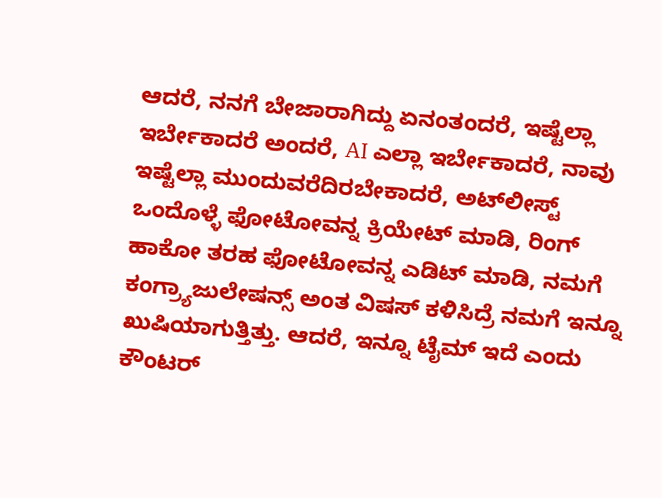ಆದರೆ, ನನಗೆ ಬೇಜಾರಾಗಿದ್ದು ಏನಂತಂದರೆ, ಇಷ್ಟೆಲ್ಲಾ ಇರ್ಬೇಕಾದರೆ ಅಂದರೆ, AI ಎಲ್ಲಾ ಇರ್ಬೇಕಾದರೆ, ನಾವು ಇಷ್ಟೆಲ್ಲಾ ಮುಂದುವರೆದಿರಬೇಕಾದರೆ, ಅಟ್‌ಲೀಸ್ಟ್‌ ಒಂದೊಳ್ಳೆ ಫೋಟೋವನ್ನ ಕ್ರಿಯೇಟ್‌ ಮಾಡಿ, ರಿಂಗ್‌ ಹಾಕೋ ತರಹ ಫೋಟೋವನ್ನ ಎಡಿಟ್‌ ಮಾಡಿ, ನಮಗೆ ಕಂಗ್ರ್ಯಾಜುಲೇಷನ್ಸ್‌ ಅಂತ ವಿಷಸ್‌ ಕಳಿಸಿದ್ರೆ ನಮಗೆ ಇನ್ನೂ ಖುಷಿಯಾಗುತ್ತಿತ್ತು. ಆದರೆ, ಇನ್ನೂ ಟೈಮ್‌ ಇದೆ ಎಂದು ಕೌಂಟರ್‌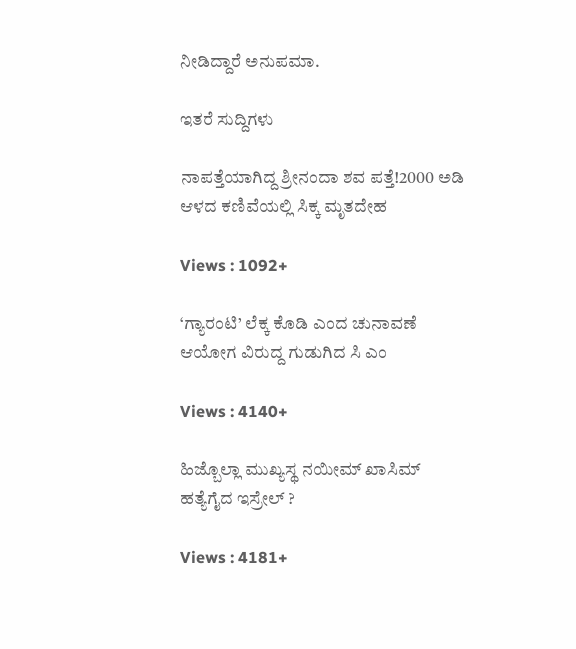ನೀಡಿದ್ದಾರೆ ಅನುಪಮಾ.

ಇತರೆ ಸುದ್ದಿಗಳು

ನಾಪತ್ತೆಯಾಗಿದ್ದ ಶ್ರೀನಂದಾ ಶವ ಪತ್ತೆ!2000 ಅಡಿ ಆಳದ ಕಣಿವೆಯಲ್ಲಿ ಸಿಕ್ಕ ಮೃತದೇಹ

Views : 1092+

‘ಗ್ಯಾರಂಟಿ’ ಲೆಕ್ಕ ಕೊಡಿ ಎಂದ ಚುನಾವಣೆ ಆಯೋಗ ವಿರುದ್ದ ಗುಡುಗಿದ ಸಿ ಎಂ

Views : 4140+

ಹಿಜ್ಬೊಲ್ಲಾ ಮುಖ್ಯಸ್ಥ ನಯೀಮ್ ಖಾಸಿಮ್ ಹತ್ಯೆಗೈದ ಇಸ್ರೇಲ್ ?

Views : 4181+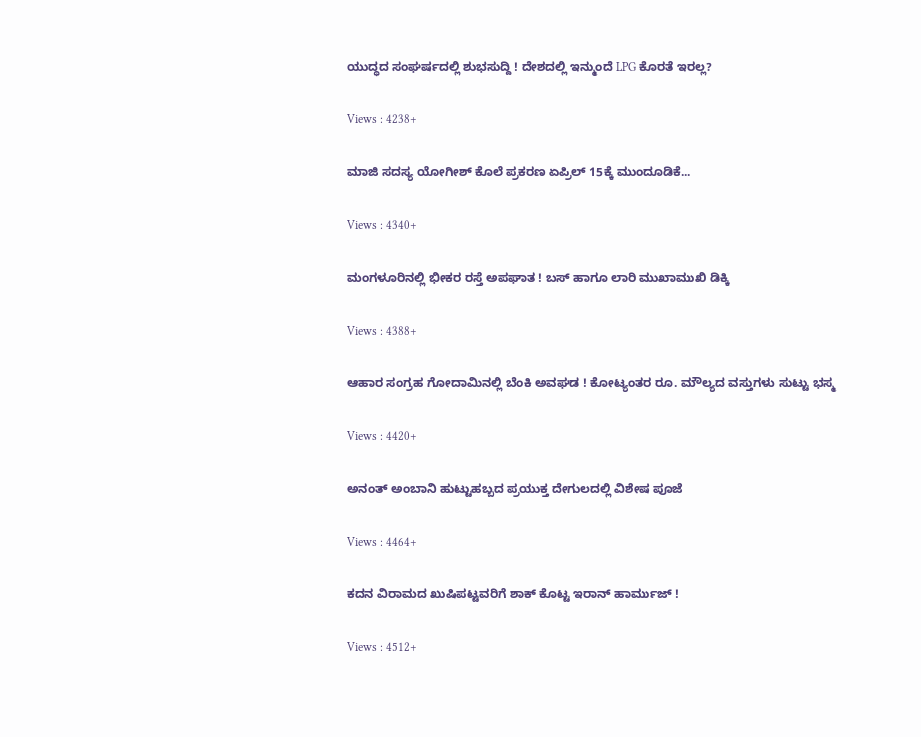ಯುದ್ಧದ ಸಂಘರ್ಷದಲ್ಲಿ ಶುಭಸುದ್ದಿ ! ದೇಶದಲ್ಲಿ ಇನ್ಮುಂದೆ LPG ಕೊರತೆ ಇರಲ್ಲ?

Views : 4238+

ಮಾಜಿ ಸದಸ್ಯ ಯೋಗೀಶ್ ಕೊಲೆ ಪ್ರಕರಣ ಏಪ್ರಿಲ್ 15ಕ್ಕೆ ಮುಂದೂಡಿಕೆ...

Views : 4340+

ಮಂಗಳೂರಿನಲ್ಲಿ ಭೀಕರ ರಸ್ತೆ ಅಪಘಾತ ! ಬಸ್ ಹಾಗೂ ಲಾರಿ ಮುಖಾಮುಖಿ ಡಿಕ್ಕಿ

Views : 4388+

ಆಹಾರ ಸಂಗ್ರಹ ಗೋದಾಮಿನಲ್ಲಿ ಬೆಂಕಿ ಅವಘಡ ! ಕೋಟ್ಯಂತರ ರೂ. ಮೌಲ್ಯದ ವಸ್ತುಗಳು ಸುಟ್ಟು ಭಸ್ಮ

Views : 4420+

ಅನಂತ್ ಅಂಬಾನಿ ಹುಟ್ಟುಹಬ್ಬದ ಪ್ರಯುಕ್ತ ದೇಗುಲದಲ್ಲಿ ವಿಶೇಷ ಪೂಜೆ

Views : 4464+

ಕದನ ವಿರಾಮದ ಖುಷಿಪಟ್ಟವರಿಗೆ ಶಾಕ್ ಕೊಟ್ಟ ಇರಾನ್‌ ಹಾರ್ಮುಜ್‌ !

Views : 4512+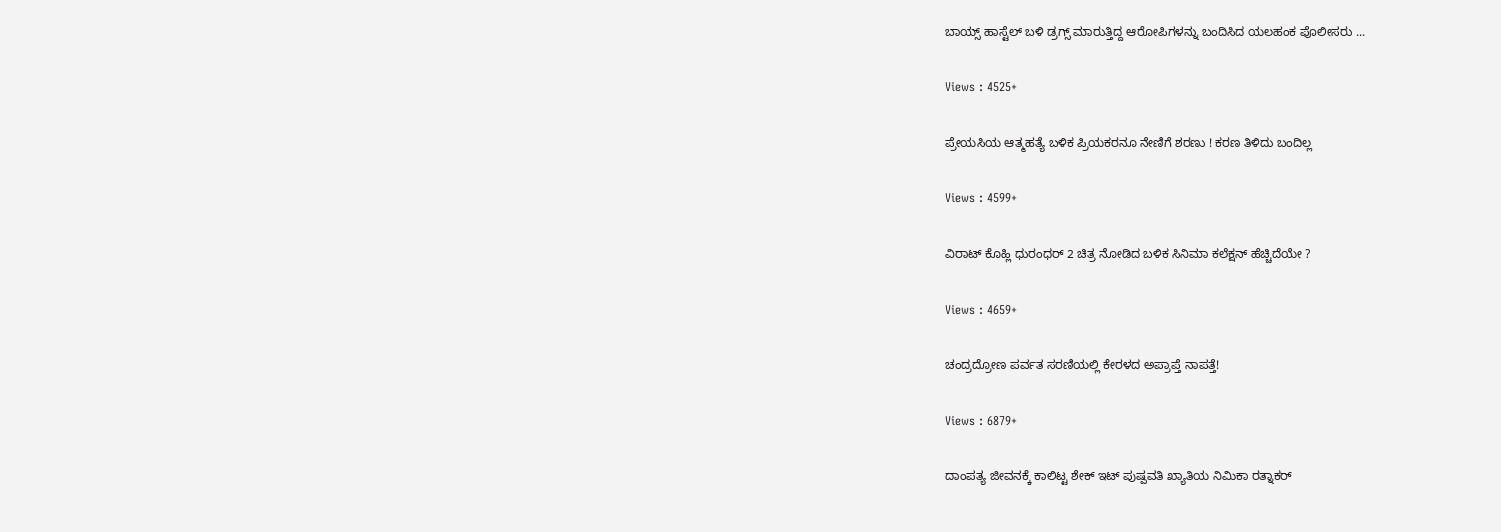ಬಾಯ್ಸ್ ಹಾಸ್ಟೆಲ್‌ ಬಳಿ ಡ್ರಗ್ಸ್‌ ಮಾರುತ್ತಿದ್ದ ಆರೋಪಿಗಳನ್ನು ಬಂದಿಸಿದ ಯಲಹಂಕ ಪೊಲೀಸರು ...

Views : 4525+

ಪ್ರೇಯಸಿಯ ಆತ್ಮಹತ್ಯೆ ಬಳಿಕ ಪ್ರಿಯಕರನೂ ನೇಣಿಗೆ ಶರಣು ! ಕರಣ ತಿಳಿದು ಬಂದಿಲ್ಲ

Views : 4599+

ವಿರಾಟ್ ಕೊಹ್ಲಿ ಧುರಂಧರ್ 2 ಚಿತ್ರ ನೋಡಿದ ಬಳಿಕ ಸಿನಿಮಾ ಕಲೆಕ್ಷನ್ ಹೆಚ್ಚಿದೆಯೇ ?

Views : 4659+

ಚಂದ್ರದ್ರೋಣ ಪರ್ವತ ಸರಣಿಯಲ್ಲಿ ಕೇರಳದ ಅಪ್ರಾಪ್ತೆ ನಾಪತ್ತೆ!

Views : 6879+

ದಾಂಪತ್ಯ ಜೀವನಕ್ಕೆ ಕಾಲಿಟ್ಟ ಶೇಕ್ ಇಟ್ ಪುಷ್ಪವತಿ ಖ್ಯಾತಿಯ ನಿಮಿಕಾ ರತ್ನಾಕರ್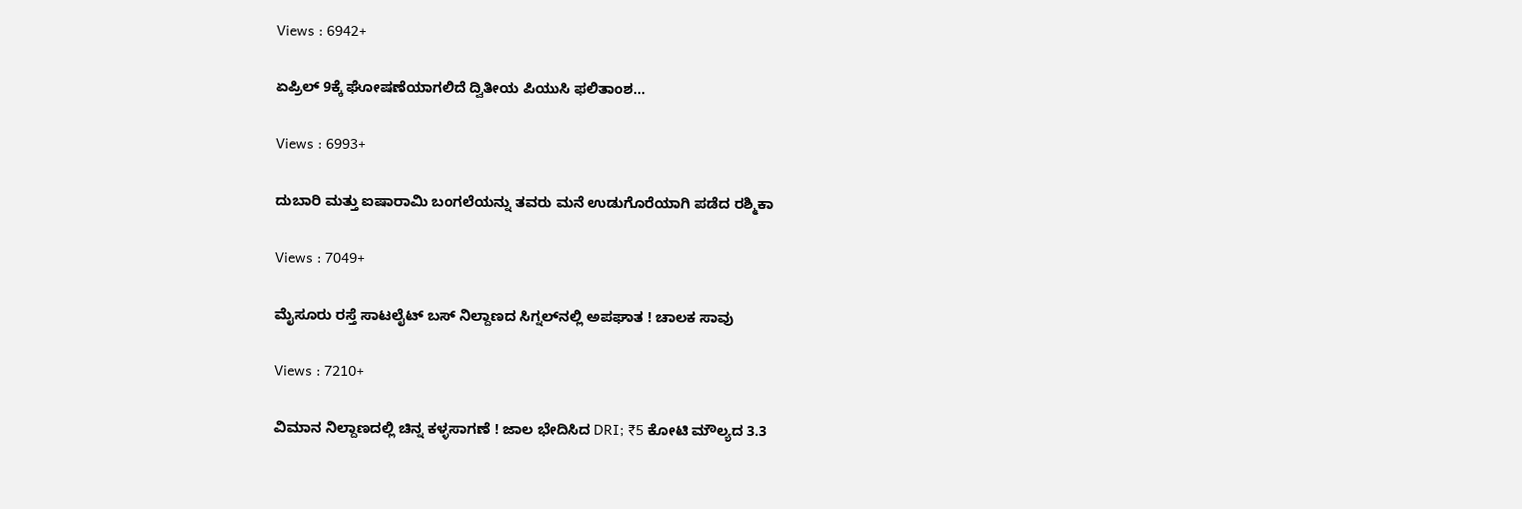Views : 6942+

ಏಪ್ರಿಲ್ 9ಕ್ಕೆ ಘೋಷಣೆಯಾಗಲಿದೆ ದ್ವಿತೀಯ ಪಿಯುಸಿ ಫಲಿತಾಂಶ...

Views : 6993+

ದುಬಾರಿ ಮತ್ತು ಐಷಾರಾಮಿ ಬಂಗಲೆಯನ್ನು ತವರು ಮನೆ ಉಡುಗೊರೆಯಾಗಿ ಪಡೆದ ರಶ್ಮಿಕಾ

Views : 7049+

ಮೈಸೂರು ರಸ್ತೆ ಸಾಟಲೈಟ್ ಬಸ್ ನಿಲ್ದಾಣದ ಸಿಗ್ನಲ್‌ನಲ್ಲಿ ಅಪಘಾತ ! ಚಾಲಕ ಸಾವು

Views : 7210+

ವಿಮಾನ ನಿಲ್ದಾಣದಲ್ಲಿ ಚಿನ್ನ ಕಳ್ಳಸಾಗಣೆ ! ಜಾಲ ಭೇದಿಸಿದ DRI; ₹5 ಕೋಟಿ ಮೌಲ್ಯದ 3.3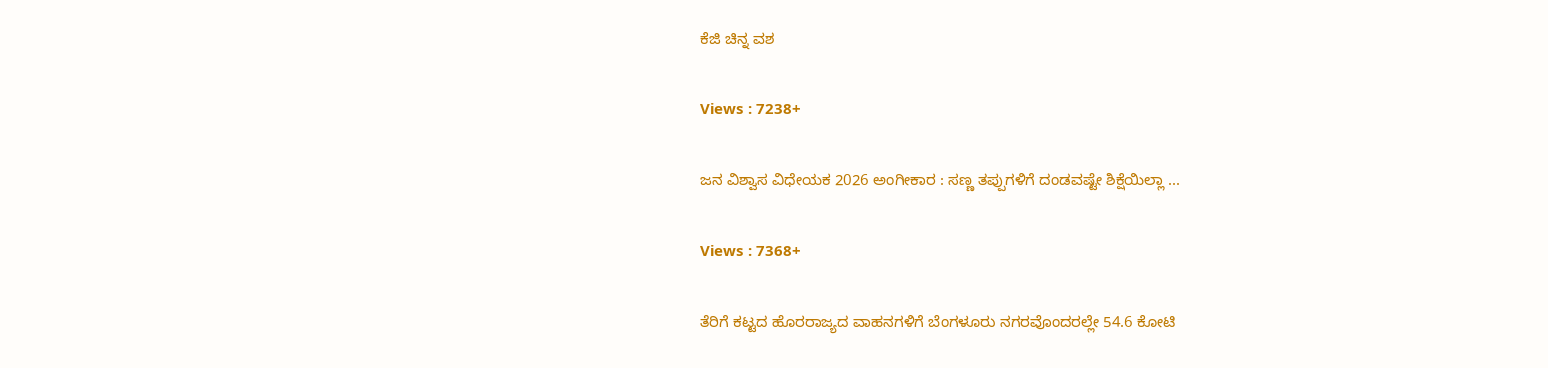ಕೆಜಿ ಚಿನ್ನ ವಶ

Views : 7238+

ಜನ ವಿಶ್ವಾಸ ವಿಧೇಯಕ 2026 ಅಂಗೀಕಾರ : ಸಣ್ಣ ತಪ್ಪುಗಳಿಗೆ ದಂಡವಷ್ಟೇ ಶಿಕ್ಷೆಯಿಲ್ಲಾ ...

Views : 7368+

ತೆರಿಗೆ ಕಟ್ಟದ ಹೊರರಾಜ್ಯದ ವಾಹನಗಳಿಗೆ ಬೆಂಗಳೂರು ನಗರವೊಂದರಲ್ಲೇ 54.6 ಕೋಟಿ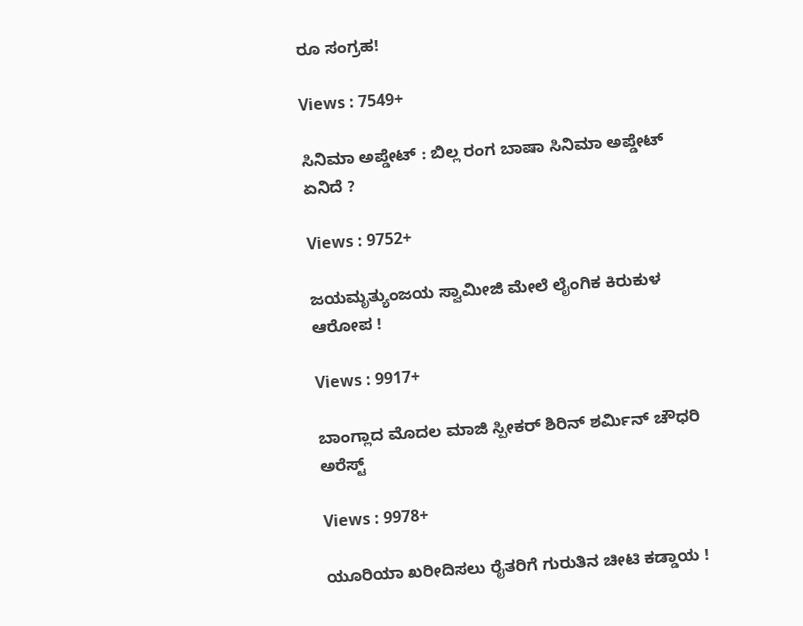ರೂ ಸಂಗ್ರಹ!

Views : 7549+

ಸಿನಿಮಾ ಅಪ್ಡೇಟ್ : ಬಿಲ್ಲ ರಂಗ ಬಾಷಾ ಸಿನಿಮಾ ಅಪ್ಡೇಟ್ ಏನಿದೆ ?

Views : 9752+

ಜಯಮೃತ್ಯುಂಜಯ ಸ್ವಾಮೀಜಿ ಮೇಲೆ ಲೈಂಗಿಕ ಕಿರುಕುಳ ಆರೋಪ !

Views : 9917+

ಬಾಂಗ್ಲಾದ ಮೊದಲ ಮಾಜಿ ಸ್ಪೀಕರ್ ಶಿರಿನ್ ಶರ್ಮಿನ್ ಚೌಧರಿ ಅರೆಸ್ಟ್‌

Views : 9978+

ಯೂರಿಯಾ ಖರೀದಿಸಲು ರೈತರಿಗೆ ಗುರುತಿನ ಚೀಟಿ ಕಡ್ಡಾಯ !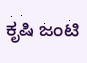ಕೃಷಿ ಜಂಟಿ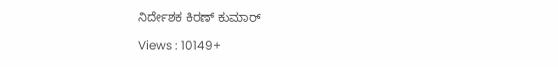ನಿರ್ದೇಶಕ ಕಿರಣ್ ಕುಮಾರ್

Views : 10149+